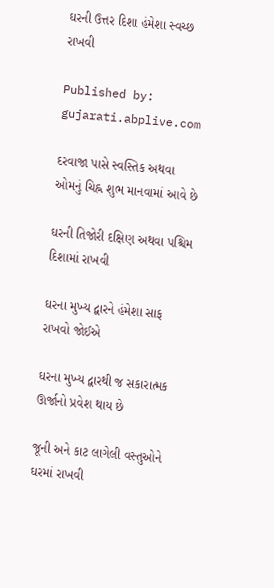ઘરની ઉત્તર દિશા હંમેશા સ્વચ્છ રાખવી

Published by: gujarati.abplive.com

દરવાજા પાસે સ્વસ્તિક અથવા ઓમનું ચિહ્ન શુભ માનવામાં આવે છે

ઘરની તિજોરી દક્ષિણ અથવા પશ્ચિમ દિશામાં રાખવી

ઘરના મુખ્ય દ્વારને હંમેશા સાફ રાખવો જોઈએ

ઘરના મુખ્ય દ્વારથી જ સકારાત્મક ઊર્જાનો પ્રવેશ થાય છે

જૂની અને કાટ લાગેલી વસ્તુઓને ઘરમાં રાખવી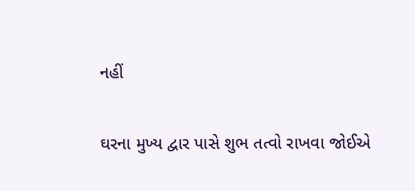નહીં

ઘરના મુખ્ય દ્વાર પાસે શુભ તત્વો રાખવા જોઈએ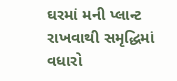ઘરમાં મની પ્લાન્ટ રાખવાથી સમૃદ્ધિમાં વધારો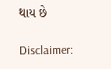થાય છે

Disclaimer: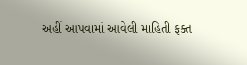અહીં આપવામાં આવેલી માહિતી ફક્ત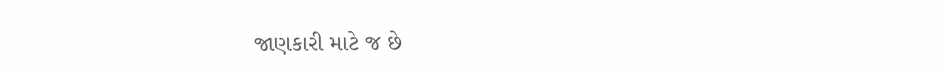જાણકારી માટે જ છે